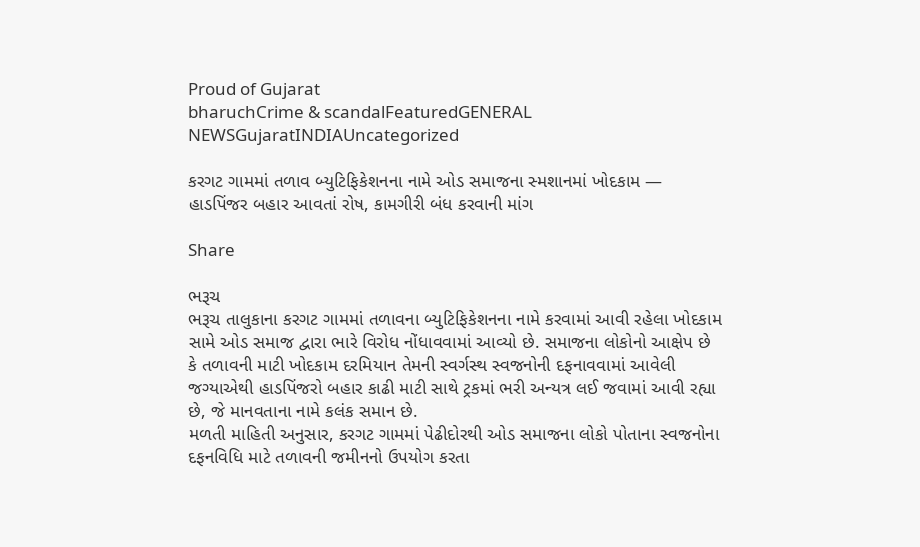Proud of Gujarat
bharuchCrime & scandalFeaturedGENERAL NEWSGujaratINDIAUncategorized

કરગટ ગામમાં તળાવ બ્યુટિફિકેશનના નામે ઓડ સમાજના સ્મશાનમાં ખોદકામ — હાડપિંજર બહાર આવતાં રોષ, કામગીરી બંધ કરવાની માંગ

Share

ભરૂચ
ભરૂચ તાલુકાના કરગટ ગામમાં તળાવના બ્યુટિફિકેશનના નામે કરવામાં આવી રહેલા ખોદકામ સામે ઓડ સમાજ દ્વારા ભારે વિરોધ નોંધાવવામાં આવ્યો છે. સમાજના લોકોનો આક્ષેપ છે કે તળાવની માટી ખોદકામ દરમિયાન તેમની સ્વર્ગસ્થ સ્વજનોની દફનાવવામાં આવેલી જગ્યાએથી હાડપિંજરો બહાર કાઢી માટી સાથે ટ્રકમાં ભરી અન્યત્ર લઈ જવામાં આવી રહ્યા છે, જે માનવતાના નામે કલંક સમાન છે.
મળતી માહિતી અનુસાર, કરગટ ગામમાં પેઢીદોરથી ઓડ સમાજના લોકો પોતાના સ્વજનોના દફનવિધિ માટે તળાવની જમીનનો ઉપયોગ કરતા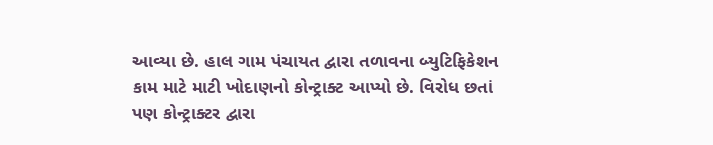આવ્યા છે. હાલ ગામ પંચાયત દ્વારા તળાવના બ્યુટિફિકેશન કામ માટે માટી ખોદાણનો કોન્ટ્રાક્ટ આપ્યો છે. વિરોધ છતાં પણ કોન્ટ્રાક્ટર દ્વારા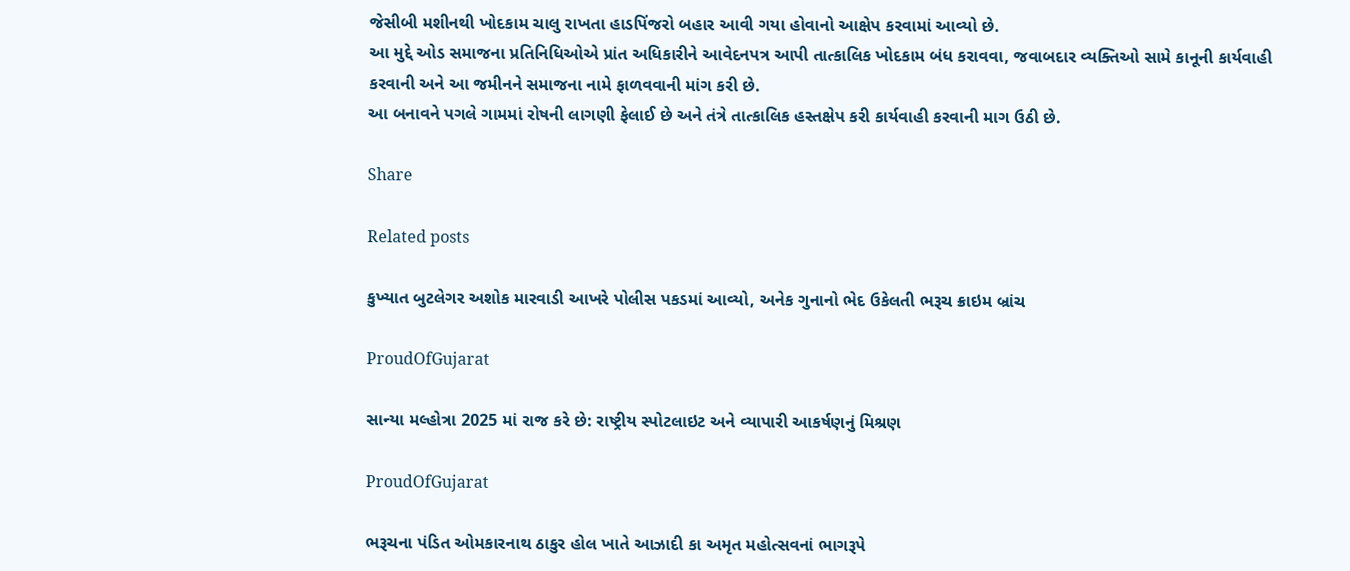જેસીબી મશીનથી ખોદકામ ચાલુ રાખતા હાડપિંજરો બહાર આવી ગયા હોવાનો આક્ષેપ કરવામાં આવ્યો છે.
આ મુદ્દે ઓડ સમાજના પ્રતિનિધિઓએ પ્રાંત અધિકારીને આવેદનપત્ર આપી તાત્કાલિક ખોદકામ બંધ કરાવવા, જવાબદાર વ્યક્તિઓ સામે કાનૂની કાર્યવાહી કરવાની અને આ જમીનને સમાજના નામે ફાળવવાની માંગ કરી છે.
આ બનાવને પગલે ગામમાં રોષની લાગણી ફેલાઈ છે અને તંત્રે તાત્કાલિક હસ્તક્ષેપ કરી કાર્યવાહી કરવાની માગ ઉઠી છે.

Share

Related posts

કુખ્યાત બુટલેગર અશોક મારવાડી આખરે પોલીસ પકડમાં આવ્યો, અનેક ગુનાનો ભેદ ઉકેલતી ભરૂચ ક્રાઇમ બ્રાંચ

ProudOfGujarat

સાન્યા મલ્હોત્રા 2025 માં રાજ કરે છે: રાષ્ટ્રીય સ્પોટલાઇટ અને વ્યાપારી આકર્ષણનું મિશ્રણ

ProudOfGujarat

ભરૂચના પંડિત ઓમકારનાથ ઠાકુર હોલ ખાતે આઝાદી કા અમૃત મહોત્સવનાં ભાગરૂપે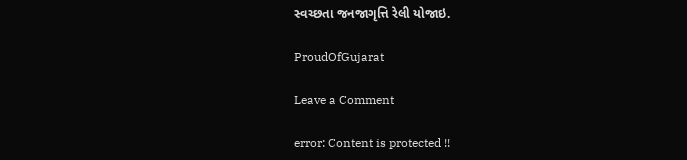સ્વચ્છતા જનજાગૃત્તિ રેલી યોજાઇ.

ProudOfGujarat

Leave a Comment

error: Content is protected !!